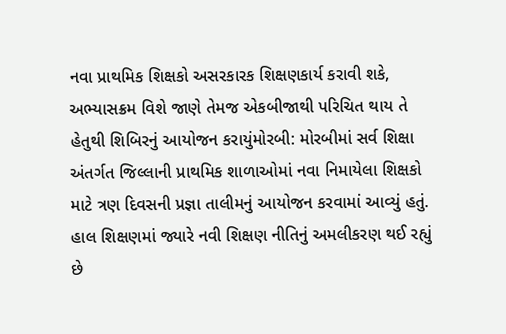નવા પ્રાથમિક શિક્ષકો અસરકારક શિક્ષણકાર્ય કરાવી શકે, અભ્યાસક્રમ વિશે જાણે તેમજ એકબીજાથી પરિચિત થાય તે હેતુથી શિબિરનું આયોજન કરાયુંમોરબી: મોરબીમાં સર્વ શિક્ષા અંતર્ગત જિલ્લાની પ્રાથમિક શાળાઓમાં નવા નિમાયેલા શિક્ષકો માટે ત્રણ દિવસની પ્રજ્ઞા તાલીમનું આયોજન કરવામાં આવ્યું હતું. હાલ શિક્ષણમાં જ્યારે નવી શિક્ષણ નીતિનું અમલીકરણ થઈ રહ્યું છે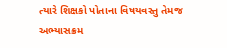ત્યારે શિક્ષકો પોતાના વિષયવસ્તુ તેમજ અભ્યાસક્રમ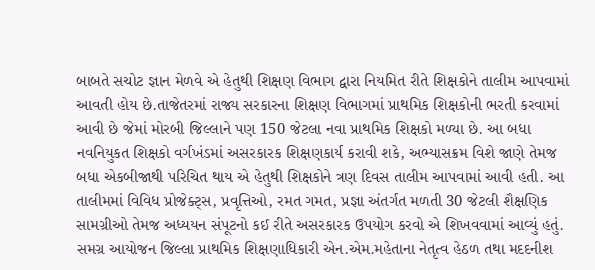બાબતે સચોટ જ્ઞાન મેળવે એ હેતુથી શિક્ષણ વિભાગ દ્વારા નિયમિત રીતે શિક્ષકોને તાલીમ આપવામાં આવતી હોય છે.તાજેતરમાં રાજ્ય સરકારના શિક્ષણ વિભાગમાં પ્રાથમિક શિક્ષકોની ભરતી કરવામાં આવી છે જેમાં મોરબી જિલ્લાને પણ 150 જેટલા નવા પ્રાથમિક શિક્ષકો મળ્યા છે. આ બધા નવનિયુકત શિક્ષકો વર્ગખંડમાં અસરકારક શિક્ષણકાર્ય કરાવી શકે, અભ્યાસક્રમ વિશે જાણે તેમજ બધા એકબીજાથી પરિચિત થાય એ હેતુથી શિક્ષકોને ત્રણ દિવસ તાલીમ આપવામાં આવી હતી. આ તાલીમમાં વિવિધ પ્રોજેક્ટ્સ, પ્રવૃત્તિઓ, રમત ગમત, પ્રજ્ઞા અંતર્ગત મળતી 30 જેટલી શૈક્ષણિક સામગ્રીઓ તેમજ અધ્યયન સંપૂટનો કઈ રીતે અસરકારક ઉપયોગ કરવો એ શિખવવામાં આવ્યું હતું. સમગ્ર આયોજન જિલ્લા પ્રાથમિક શિક્ષણાધિકારી એન.એમ.મહેતાના નેતૃત્વ હેઠળ તથા મદદનીશ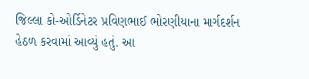જિલ્લા કો-ઓર્ડિનેટર પ્રવિણભાઈ ભોરણીયાના માર્ગદર્શન હેઠળ કરવામાં આવ્યું હતું. આ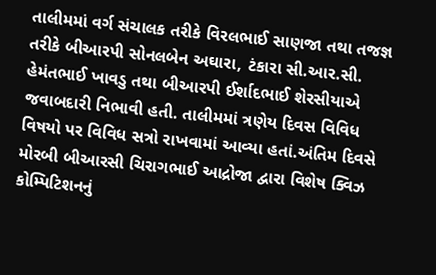તાલીમમાં વર્ગ સંચાલક તરીકે વિરલભાઈ સાણજા તથા તજજ્ઞ તરીકે બીઆરપી સોનલબેન અઘારા, ટંકારા સી.આર.સી. હેમંતભાઈ ખાવડુ તથા બીઆરપી ઈર્શાદભાઈ શેરસીયાએ જવાબદારી નિભાવી હતી. તાલીમમાં ત્રણેય દિવસ વિવિધ વિષયો પર વિવિધ સત્રો રાખવામાં આવ્યા હતાં.અંતિમ દિવસે મોરબી બીઆરસી ચિરાગભાઈ આદ્રોજા દ્વારા વિશેષ ક્વિઝ કોમ્પિટિશનનું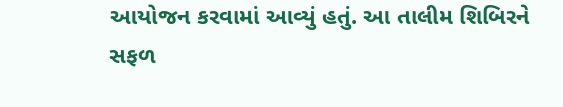આયોજન કરવામાં આવ્યું હતું. આ તાલીમ શિબિરને સફળ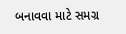બનાવવા માટે સમગ્ર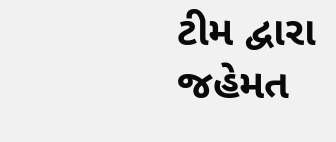ટીમ દ્વારા જહેમત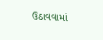ઉઠાવવામાં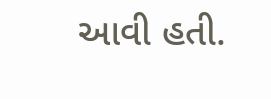આવી હતી.